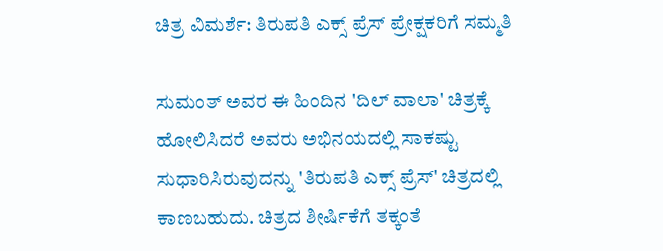ಚಿತ್ರ ವಿಮರ್ಶೆ: ತಿರುಪತಿ ಎಕ್ಸ್ ಪ್ರೆಸ್ ಪ್ರೇಕ್ಷಕರಿಗೆ ಸಮ್ಮತಿ

ಸುಮಂತ್ ಅವರ ಈ ಹಿಂದಿನ 'ದಿಲ್ ವಾಲಾ' ಚಿತ್ರಕ್ಕೆ ಹೋಲಿಸಿದರೆ ಅವರು ಅಭಿನಯದಲ್ಲಿ ಸಾಕಷ್ಟು ಸುಧಾರಿಸಿರುವುದನ್ನು 'ತಿರುಪತಿ ಎಕ್ಸ್ ಪ್ರೆಸ್' ಚಿತ್ರದಲ್ಲಿ ಕಾಣಬಹುದು. ಚಿತ್ರದ ಶೀರ್ಷಿಕೆಗೆ ತಕ್ಕಂತೆ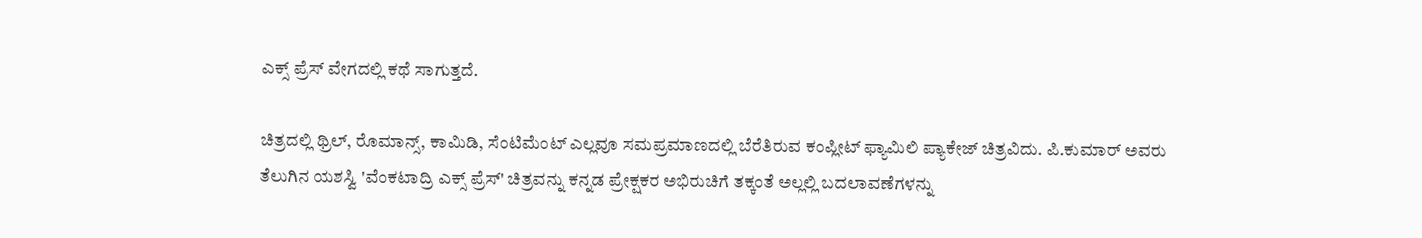ಎಕ್ಸ್ ಪ್ರೆಸ್ ವೇಗದಲ್ಲಿ ಕಥೆ ಸಾಗುತ್ತದೆ.

ಚಿತ್ರದಲ್ಲಿ ಥ್ರಿಲ್, ರೊಮಾನ್ಸ್, ಕಾಮಿಡಿ, ಸೆಂಟಿಮೆಂಟ್ ಎಲ್ಲವೂ ಸಮಪ್ರಮಾಣದಲ್ಲಿ ಬೆರೆತಿರುವ ಕಂಪ್ಲೀಟ್ ಫ್ಯಾಮಿಲಿ ಪ್ಯಾಕೇಜ್ ಚಿತ್ರವಿದು. ಪಿ.ಕುಮಾರ್ ಅವರು ತೆಲುಗಿನ ಯಶಸ್ವಿ 'ವೆಂಕಟಾದ್ರಿ ಎಕ್ಸ್ ಪ್ರೆಸ್' ಚಿತ್ರವನ್ನು ಕನ್ನಡ ಪ್ರೇಕ್ಷಕರ ಅಭಿರುಚಿಗೆ ತಕ್ಕಂತೆ ಅಲ್ಲಲ್ಲಿ ಬದಲಾವಣೆಗಳನ್ನು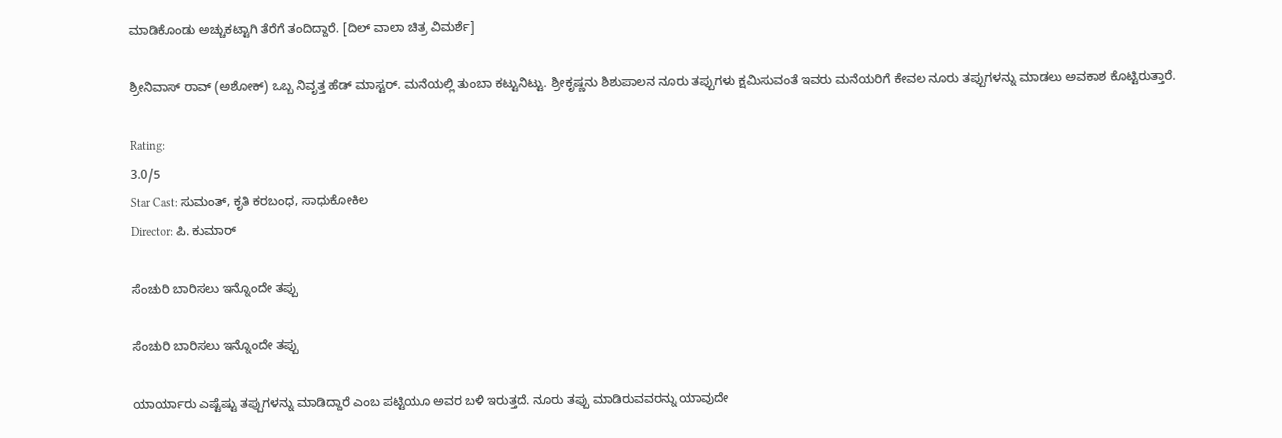ಮಾಡಿಕೊಂಡು ಅಚ್ಚುಕಟ್ಟಾಗಿ ತೆರೆಗೆ ತಂದಿದ್ದಾರೆ. [ದಿಲ್ ವಾಲಾ ಚಿತ್ರ ವಿಮರ್ಶೆ]

ಶ್ರೀನಿವಾಸ್ ರಾವ್ (ಅಶೋಕ್) ಒಬ್ಬ ನಿವೃತ್ತ ಹೆಡ್ ಮಾಸ್ಟರ್. ಮನೆಯಲ್ಲಿ ತುಂಬಾ ಕಟ್ಟುನಿಟ್ಟು. ಶ್ರೀಕೃಷ್ಣನು ಶಿಶುಪಾಲನ ನೂರು ತಪ್ಪುಗಳು ಕ್ಷಮಿಸುವಂತೆ ಇವರು ಮನೆಯರಿಗೆ ಕೇವಲ ನೂರು ತಪ್ಪುಗಳನ್ನು ಮಾಡಲು ಅವಕಾಶ ಕೊಟ್ಟಿರುತ್ತಾರೆ.

Rating:
3.0/5
Star Cast: ಸುಮಂತ್, ಕೃತಿ ಕರಬಂಧ, ಸಾಧುಕೋಕಿಲ
Director: ಪಿ. ಕುಮಾರ್

ಸೆಂಚುರಿ ಬಾರಿಸಲು ಇನ್ನೊಂದೇ ತಪ್ಪು

ಸೆಂಚುರಿ ಬಾರಿಸಲು ಇನ್ನೊಂದೇ ತಪ್ಪು

ಯಾರ್ಯಾರು ಎಷ್ಟೆಷ್ಟು ತಪ್ಪುಗಳನ್ನು ಮಾಡಿದ್ದಾರೆ ಎಂಬ ಪಟ್ಟಿಯೂ ಅವರ ಬಳಿ ಇರುತ್ತದೆ. ನೂರು ತಪ್ಪು ಮಾಡಿರುವವರನ್ನು ಯಾವುದೇ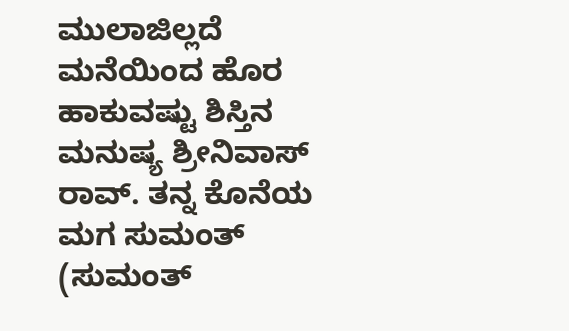ಮುಲಾಜಿಲ್ಲದೆ ಮನೆಯಿಂದ ಹೊರ ಹಾಕುವಷ್ಟು ಶಿಸ್ತಿನ ಮನುಷ್ಯ ಶ್ರೀನಿವಾಸ್ ರಾವ್. ತನ್ನ ಕೊನೆಯ ಮಗ ಸುಮಂತ್ (ಸುಮಂತ್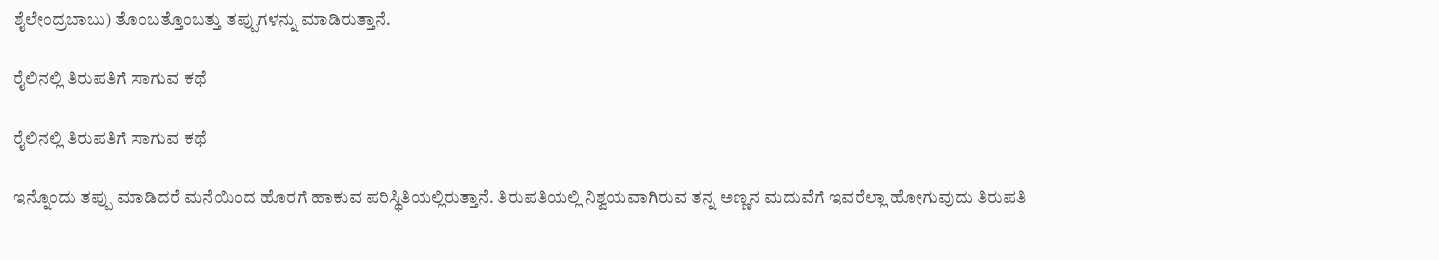ಶೈಲೇಂದ್ರಬಾಬು) ತೊಂಬತ್ತೊಂಬತ್ತು ತಪ್ಪುಗಳನ್ನು ಮಾಡಿರುತ್ತಾನೆ.

ರೈಲಿನಲ್ಲಿ ತಿರುಪತಿಗೆ ಸಾಗುವ ಕಥೆ

ರೈಲಿನಲ್ಲಿ ತಿರುಪತಿಗೆ ಸಾಗುವ ಕಥೆ

ಇನ್ನೊಂದು ತಪ್ಪು ಮಾಡಿದರೆ ಮನೆಯಿಂದ ಹೊರಗೆ ಹಾಕುವ ಪರಿಸ್ಥಿತಿಯಲ್ಲಿರುತ್ತಾನೆ. ತಿರುಪತಿಯಲ್ಲಿ ನಿಶ್ವಯವಾಗಿರುವ ತನ್ನ ಅಣ್ಣನ ಮದುವೆಗೆ ಇವರೆಲ್ಲಾ ಹೋಗುವುದು ತಿರುಪತಿ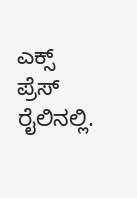ಎಕ್ಸ್ ಪ್ರೆಸ್ ರೈಲಿನಲ್ಲಿ.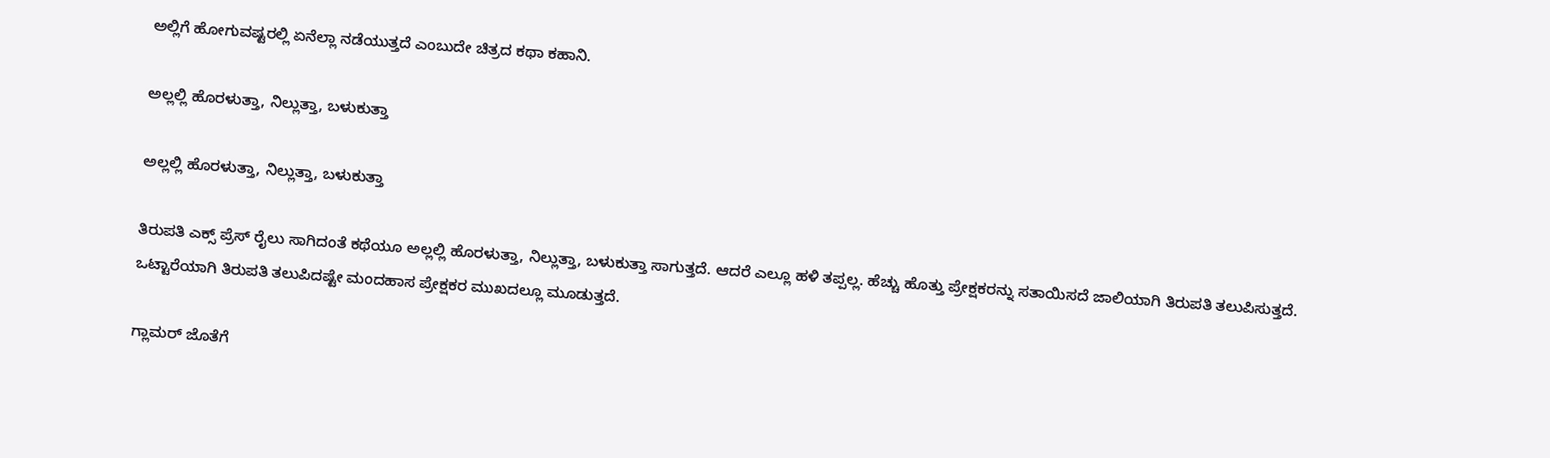ಅಲ್ಲಿಗೆ ಹೋಗುವಷ್ಟರಲ್ಲಿ ಏನೆಲ್ಲಾ ನಡೆಯುತ್ತದೆ ಎಂಬುದೇ ಚಿತ್ರದ ಕಥಾ ಕಹಾನಿ.

ಅಲ್ಲಲ್ಲಿ ಹೊರಳುತ್ತಾ, ನಿಲ್ಲುತ್ತಾ, ಬಳುಕುತ್ತಾ

ಅಲ್ಲಲ್ಲಿ ಹೊರಳುತ್ತಾ, ನಿಲ್ಲುತ್ತಾ, ಬಳುಕುತ್ತಾ

ತಿರುಪತಿ ಎಕ್ಸ್ ಪ್ರೆಸ್ ರೈಲು ಸಾಗಿದಂತೆ ಕಥೆಯೂ ಅಲ್ಲಲ್ಲಿ ಹೊರಳುತ್ತಾ, ನಿಲ್ಲುತ್ತಾ, ಬಳುಕುತ್ತಾ ಸಾಗುತ್ತದೆ. ಆದರೆ ಎಲ್ಲೂ ಹಳಿ ತಪ್ಪಲ್ಲ. ಹೆಚ್ಚು ಹೊತ್ತು ಪ್ರೇಕ್ಷಕರನ್ನು ಸತಾಯಿಸದೆ ಜಾಲಿಯಾಗಿ ತಿರುಪತಿ ತಲುಪಿಸುತ್ತದೆ. ಒಟ್ಟಾರೆಯಾಗಿ ತಿರುಪತಿ ತಲುಪಿದಷ್ಟೇ ಮಂದಹಾಸ ಪ್ರೇಕ್ಷಕರ ಮುಖದಲ್ಲೂ ಮೂಡುತ್ತದೆ.

ಗ್ಲಾಮರ್ ಜೊತೆಗೆ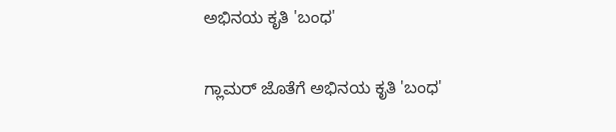ಅಭಿನಯ ಕೃತಿ 'ಬಂಧ'

ಗ್ಲಾಮರ್ ಜೊತೆಗೆ ಅಭಿನಯ ಕೃತಿ 'ಬಂಧ'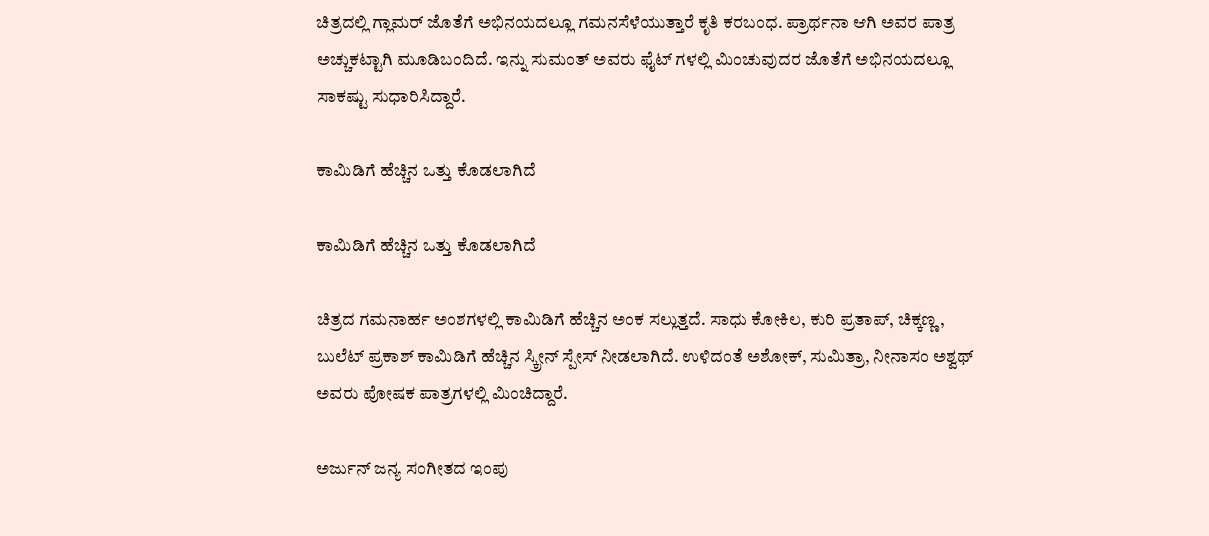ಚಿತ್ರದಲ್ಲಿ ಗ್ಲಾಮರ್ ಜೊತೆಗೆ ಅಭಿನಯದಲ್ಲೂ ಗಮನಸೆಳೆಯುತ್ತಾರೆ ಕೃತಿ ಕರಬಂಧ. ಪ್ರಾರ್ಥನಾ ಆಗಿ ಅವರ ಪಾತ್ರ ಅಚ್ಚುಕಟ್ಟಾಗಿ ಮೂಡಿಬಂದಿದೆ. ಇನ್ನು ಸುಮಂತ್ ಅವರು ಫೈಟ್ ಗಳಲ್ಲಿ ಮಿಂಚುವುದರ ಜೊತೆಗೆ ಅಭಿನಯದಲ್ಲೂ ಸಾಕಷ್ಟು ಸುಧಾರಿಸಿದ್ದಾರೆ.

ಕಾಮಿಡಿಗೆ ಹೆಚ್ಚಿನ ಒತ್ತು ಕೊಡಲಾಗಿದೆ

ಕಾಮಿಡಿಗೆ ಹೆಚ್ಚಿನ ಒತ್ತು ಕೊಡಲಾಗಿದೆ

ಚಿತ್ರದ ಗಮನಾರ್ಹ ಅಂಶಗಳಲ್ಲಿ ಕಾಮಿಡಿಗೆ ಹೆಚ್ಚಿನ ಅಂಕ ಸಲ್ಲುತ್ತದೆ. ಸಾಧು ಕೋಕಿಲ, ಕುರಿ ಪ್ರತಾಪ್, ಚಿಕ್ಕಣ್ಣ, ಬುಲೆಟ್ ಪ್ರಕಾಶ್ ಕಾಮಿಡಿಗೆ ಹೆಚ್ಚಿನ ಸ್ಕ್ರೀನ್ ಸ್ಪೇಸ್ ನೀಡಲಾಗಿದೆ. ಉಳಿದಂತೆ ಅಶೋಕ್, ಸುಮಿತ್ರಾ, ನೀನಾಸಂ ಅಶ್ವಥ್ ಅವರು ಪೋಷಕ ಪಾತ್ರಗಳಲ್ಲಿ ಮಿಂಚಿದ್ದಾರೆ.

ಅರ್ಜುನ್ ಜನ್ಯ ಸಂಗೀತದ ಇಂಪು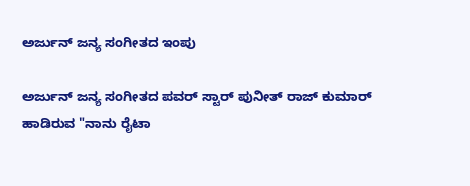ಅರ್ಜುನ್ ಜನ್ಯ ಸಂಗೀತದ ಇಂಪು

ಅರ್ಜುನ್ ಜನ್ಯ ಸಂಗೀತದ ಪವರ್ ಸ್ಟಾರ್ ಪುನೀತ್ ರಾಜ್ ಕುಮಾರ್ ಹಾಡಿರುವ "ನಾನು ರೈಟಾ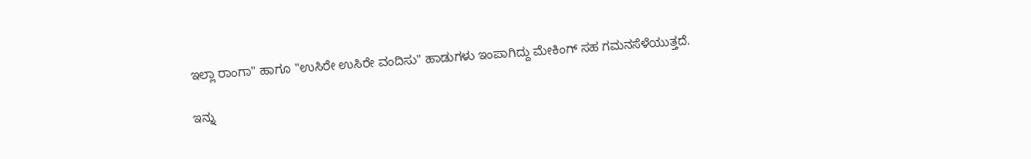ಇಲ್ಲಾ ರಾಂಗಾ" ಹಾಗೂ "ಉಸಿರೇ ಉಸಿರೇ ವಂದಿಸು" ಹಾಡುಗಳು ಇಂಪಾಗಿದ್ದು ಮೇಕಿಂಗ್ ಸಹ ಗಮನಸೆಳೆಯುತ್ತದೆ.

ಇನ್ನು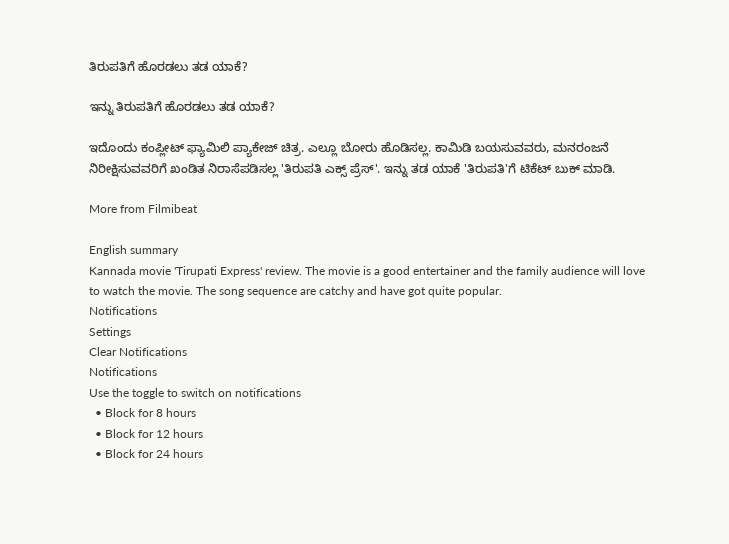ತಿರುಪತಿಗೆ ಹೊರಡಲು ತಡ ಯಾಕೆ?

ಇನ್ನು ತಿರುಪತಿಗೆ ಹೊರಡಲು ತಡ ಯಾಕೆ?

ಇದೊಂದು ಕಂಪ್ಲೀಟ್ ಫ್ಯಾಮಿಲಿ ಪ್ಯಾಕೇಜ್ ಚಿತ್ರ. ಎಲ್ಲೂ ಬೋರು ಹೊಡಿಸಲ್ಲ. ಕಾಮಿಡಿ ಬಯಸುವವರು, ಮನರಂಜನೆ ನಿರೀಕ್ಷಿಸುವವರಿಗೆ ಖಂಡಿತ ನಿರಾಸೆಪಡಿಸಲ್ಲ 'ತಿರುಪತಿ ಎಕ್ಸ್ ಪ್ರೆಸ್'. ಇನ್ನು ತಡ ಯಾಕೆ 'ತಿರುಪತಿ'ಗೆ ಟಿಕೆಟ್ ಬುಕ್ ಮಾಡಿ.

More from Filmibeat

English summary
Kannada movie 'Tirupati Express' review. The movie is a good entertainer and the family audience will love to watch the movie. The song sequence are catchy and have got quite popular.
Notifications
Settings
Clear Notifications
Notifications
Use the toggle to switch on notifications
  • Block for 8 hours
  • Block for 12 hours
  • Block for 24 hours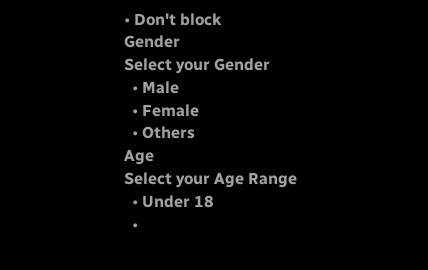• Don't block
Gender
Select your Gender
  • Male
  • Female
  • Others
Age
Select your Age Range
  • Under 18
  •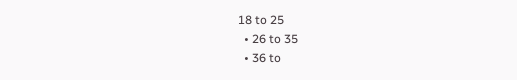18 to 25
  • 26 to 35
  • 36 to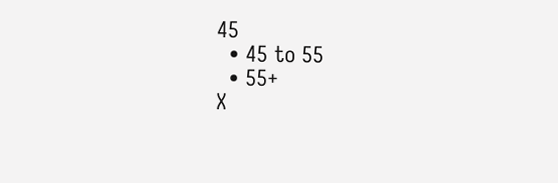45
  • 45 to 55
  • 55+
X